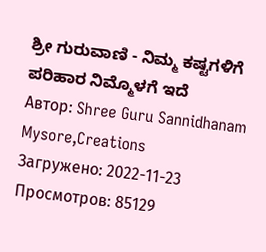ಶ್ರೀ ಗುರುವಾಣಿ - ನಿಮ್ಮ ಕಷ್ಟಗಳಿಗೆ ಪರಿಹಾರ ನಿಮ್ಮೊಳಗೆ ಇದೆ
Автор: Shree Guru Sannidhanam Mysore,Creations
Загружено: 2022-11-23
Просмотров: 85129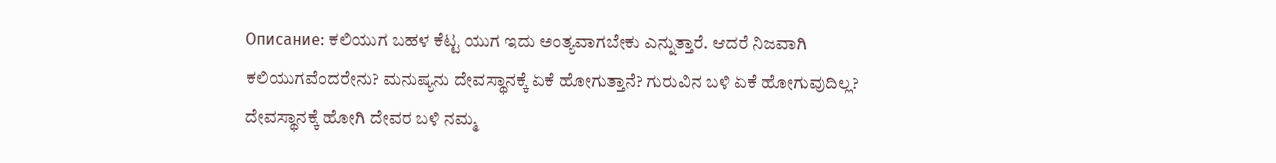Описание: ಕಲಿಯುಗ ಬಹಳ ಕೆಟ್ಟ ಯುಗ ಇದು ಅಂತ್ಯವಾಗಬೇಕು ಎನ್ನುತ್ತಾರೆ. ಆದರೆ ನಿಜವಾಗಿ ಕಲಿಯುಗವೆಂದರೇನು? ಮನುಷ್ಯನು ದೇವಸ್ಥಾನಕ್ಕೆ ಏಕೆ ಹೋಗುತ್ತಾನೆ? ಗುರುವಿನ ಬಳಿ ಏಕೆ ಹೋಗುವುದಿಲ್ಲ? ದೇವಸ್ಥಾನಕ್ಕೆ ಹೋಗಿ ದೇವರ ಬಳಿ ನಮ್ಮ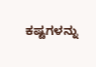ಕಷ್ಟಗಳನ್ನು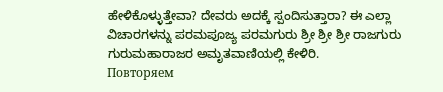ಹೇಳಿಕೊಳ್ಳುತ್ತೇವಾ? ದೇವರು ಅದಕ್ಕೆ ಸ್ಪಂದಿಸುತ್ತಾರಾ? ಈ ಎಲ್ಲಾ ವಿಚಾರಗಳನ್ನು ಪರಮಪೂಜ್ಯ ಪರಮಗುರು ಶ್ರೀ ಶ್ರೀ ಶ್ರೀ ರಾಜಗುರು ಗುರುಮಹಾರಾಜರ ಅಮೃತವಾಣಿಯಲ್ಲಿ ಕೇಳಿರಿ.
Повторяем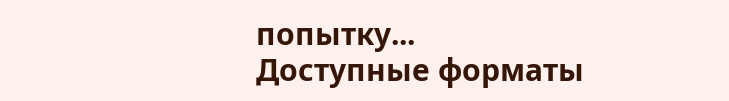попытку...
Доступные форматы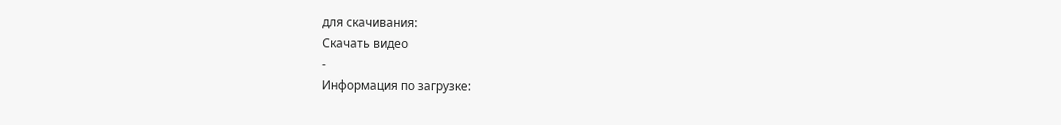для скачивания:
Скачать видео
-
Информация по загрузке: